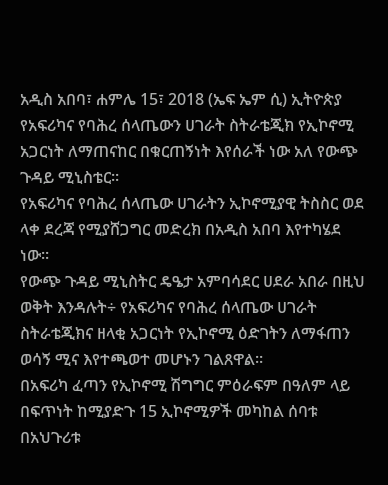አዲስ አበባ፣ ሐምሌ 15፣ 2018 (ኤፍ ኤም ሲ) ኢትዮጵያ የአፍሪካና የባሕረ ሰላጤውን ሀገራት ስትራቴጂክ የኢኮኖሚ አጋርነት ለማጠናከር በቁርጠኝነት እየሰራች ነው አለ የውጭ ጉዳይ ሚኒስቴር፡፡
የአፍሪካና የባሕረ ሰላጤው ሀገራትን ኢኮኖሚያዊ ትስስር ወደ ላቀ ደረጃ የሚያሸጋግር መድረክ በአዲስ አበባ እየተካሄደ ነው፡፡
የውጭ ጉዳይ ሚኒስትር ዴዔታ አምባሳደር ሀደራ አበራ በዚህ ወቅት እንዳሉት÷ የአፍሪካና የባሕረ ሰላጤው ሀገራት ስትራቴጂክና ዘላቂ አጋርነት የኢኮኖሚ ዕድገትን ለማፋጠን ወሳኝ ሚና እየተጫወተ መሆኑን ገልጸዋል።
በአፍሪካ ፈጣን የኢኮኖሚ ሽግግር ምዕራፍም በዓለም ላይ በፍጥነት ከሚያድጉ 15 ኢኮኖሚዎች መካከል ሰባቱ በአህጉሪቱ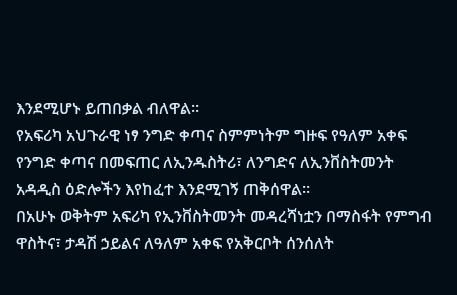እንደሚሆኑ ይጠበቃል ብለዋል።
የአፍሪካ አህጉራዊ ነፃ ንግድ ቀጣና ስምምነትም ግዙፍ የዓለም አቀፍ የንግድ ቀጣና በመፍጠር ለኢንዱስትሪ፣ ለንግድና ለኢንቨስትመንት አዳዲስ ዕድሎችን እየከፈተ እንደሚገኝ ጠቅሰዋል።
በአሁኑ ወቅትም አፍሪካ የኢንቨስትመንት መዳረሻነቷን በማስፋት የምግብ ዋስትና፣ ታዳሽ ኃይልና ለዓለም አቀፍ የአቅርቦት ሰንሰለት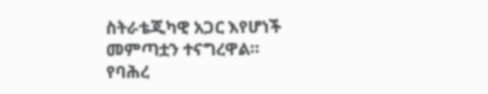ስትራቴጂካዊ አጋር እየሆነች መምጣቷን ተናግረዋል።
የባሕረ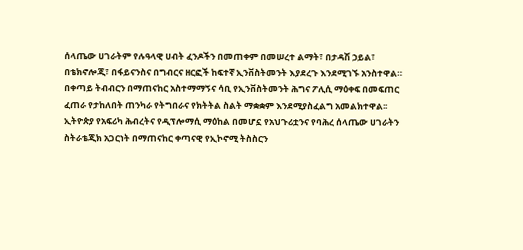ሰላጤው ሀገራትም የሉዓላዊ ሀብት ፈንዶችን በመጠቀም በመሠረተ ልማት፣ በታዳሽ ኃይል፣ በቴክኖሎጂ፣ በፋይናንስና በግብርና ዘርፎች ከፍተኛ ኢንቨስትመንት እያደረጉ እንደሚገኙ አንስተዋል።
በቀጣይ ትብብርን በማጠናከር አስተማማኝና ሳቢ የኢንቨስትመንት ሕግና ፖሊሲ ማዕቀፍ በመፍጠር ፈጠራ የታከለበት ጠንካራ የትግበራና የክትትል ስልት ማቋቋም እንደሚያስፈልግ አመልክተዋል፡፡
ኢትዮጵያ የአፍሪካ ሕብረትና የዲፕሎማሲ ማዕከል በመሆኗ የአህጉሪቷንና የባሕረ ሰላጤው ሀገራትን ስትራቴጂክ አጋርነት በማጠናከር ቀጣናዊ የኢኮኖሚ ትስስርን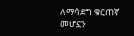ለማሳደግ ቁርጠኛ መሆኗን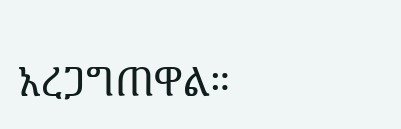አረጋግጠዋል።